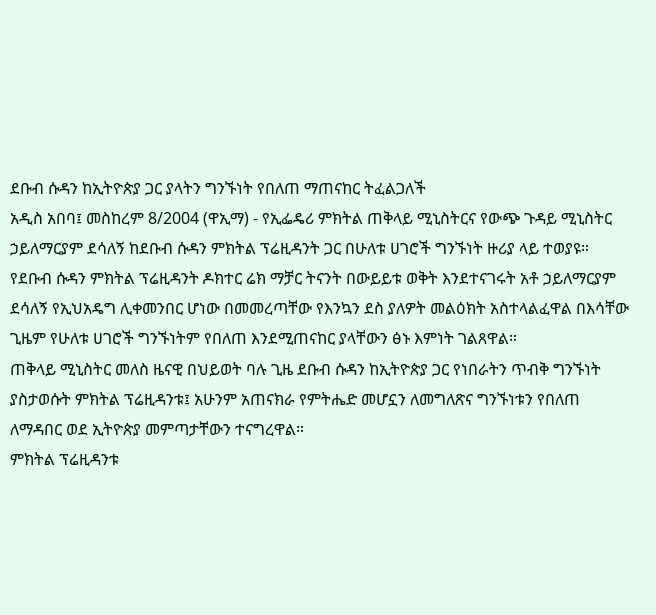ደቡብ ሱዳን ከኢትዮጵያ ጋር ያላትን ግንኙነት የበለጠ ማጠናከር ትፈልጋለች
አዲስ አበባ፤ መስከረም 8/2004 (ዋኢማ) - የኢፌዴሪ ምክትል ጠቅላይ ሚኒስትርና የውጭ ጉዳይ ሚኒስትር ኃይለማርያም ደሳለኝ ከደቡብ ሱዳን ምክትል ፕሬዚዳንት ጋር በሁለቱ ሀገሮች ግንኙነት ዙሪያ ላይ ተወያዩ።
የደቡብ ሱዳን ምክትል ፕሬዚዳንት ዶክተር ሬክ ማቻር ትናንት በውይይቱ ወቅት እንደተናገሩት አቶ ኃይለማርያም ደሳለኝ የኢህአዴግ ሊቀመንበር ሆነው በመመረጣቸው የእንኳን ደስ ያለዎት መልዕክት አስተላልፈዋል በእሳቸው ጊዜም የሁለቱ ሀገሮች ግንኙነትም የበለጠ እንደሚጠናከር ያላቸውን ፅኑ እምነት ገልጸዋል።
ጠቅላይ ሚኒስትር መለስ ዜናዊ በህይወት ባሉ ጊዜ ደቡብ ሱዳን ከኢትዮጵያ ጋር የነበራትን ጥብቅ ግንኙነት ያስታወሱት ምክትል ፕሬዚዳንቱ፤ አሁንም አጠናክራ የምትሔድ መሆኗን ለመግለጽና ግንኙነቱን የበለጠ ለማዳበር ወደ ኢትዮጵያ መምጣታቸውን ተናግረዋል።
ምክትል ፕሬዚዳንቱ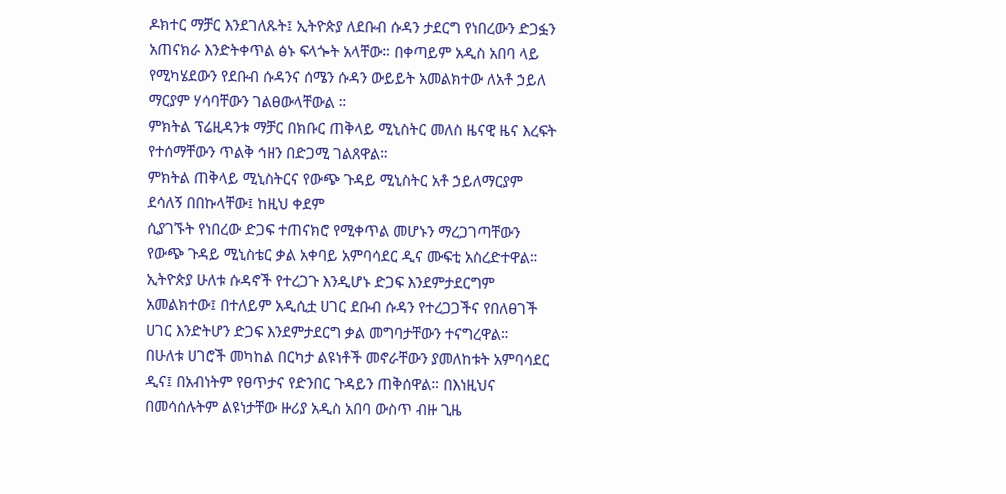ዶክተር ማቻር እንደገለጹት፤ ኢትዮጵያ ለደቡብ ሱዳን ታደርግ የነበረውን ድጋፏን አጠናክራ እንድትቀጥል ፅኑ ፍላጐት አላቸው። በቀጣይም አዲስ አበባ ላይ የሚካሄደውን የደቡብ ሱዳንና ሰሜን ሱዳን ውይይት አመልክተው ለአቶ ኃይለ ማርያም ሃሳባቸውን ገልፀውላቸውል ።
ምክትል ፕሬዚዳንቱ ማቻር በክቡር ጠቅላይ ሚኒስትር መለስ ዜናዊ ዜና እረፍት የተሰማቸውን ጥልቅ ኅዘን በድጋሚ ገልጸዋል።
ምክትል ጠቅላይ ሚኒስትርና የውጭ ጉዳይ ሚኒስትር አቶ ኃይለማርያም ደሳለኝ በበኩላቸው፤ ከዚህ ቀደም
ሲያገኙት የነበረው ድጋፍ ተጠናክሮ የሚቀጥል መሆኑን ማረጋገጣቸውን የውጭ ጉዳይ ሚኒስቴር ቃል አቀባይ አምባሳደር ዲና ሙፍቲ አስረድተዋል።
ኢትዮጵያ ሁለቱ ሱዳኖች የተረጋጉ እንዲሆኑ ድጋፍ እንደምታደርግም አመልክተው፤ በተለይም አዲሲቷ ሀገር ደቡብ ሱዳን የተረጋጋችና የበለፀገች ሀገር እንድትሆን ድጋፍ እንደምታደርግ ቃል መግባታቸውን ተናግረዋል።
በሁለቱ ሀገሮች መካከል በርካታ ልዩነቶች መኖራቸውን ያመለከቱት አምባሳደር ዲና፤ በአብነትም የፀጥታና የድንበር ጉዳይን ጠቅሰዋል። በእነዚህና በመሳሰሉትም ልዩነታቸው ዙሪያ አዲስ አበባ ውስጥ ብዙ ጊዜ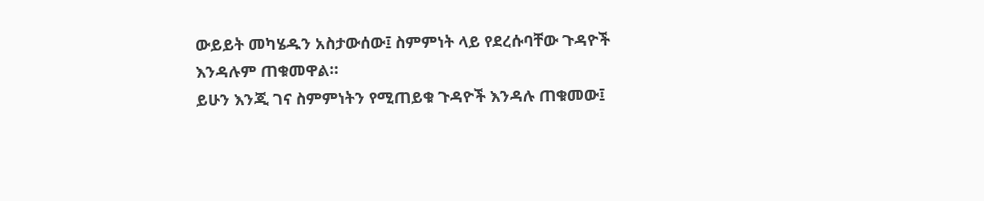ውይይት መካሄዱን አስታውሰው፤ ስምምነት ላይ የደረሱባቸው ጉዳዮች እንዳሉም ጠቁመዋል።
ይሁን እንጂ ገና ስምምነትን የሚጠይቁ ጉዳዮች እንዳሉ ጠቁመው፤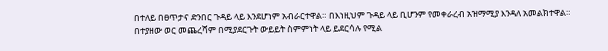በተለይ በፀጥታና ድንበር ጉዳይ ላይ እንደሆነም አብራርተዋል። በእነዚህም ጉዳይ ላይ ቢሆንም የመቀራረብ አዝማሚያ እንዳለ አመልክተዋል።
በተያዘው ወር መጨረሻም በሚያደርጉት ውይይት ስምምነት ላይ ይደርሳሉ የሚል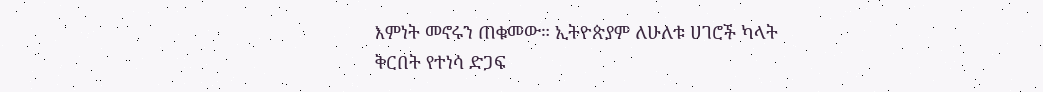እምነት መኖሩን ጠቁመው። ኢትዮጵያም ለሁለቱ ሀገሮች ካላት ቅርበት የተነሳ ድጋፍ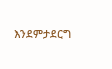እንደምታደርግ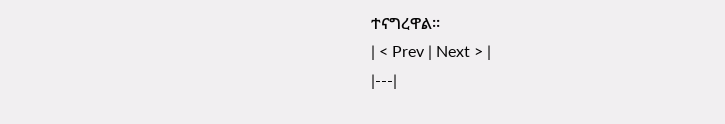ተናግረዋል።
| < Prev | Next > |
|---|